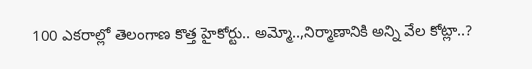100 ఎకరాల్లో తెలంగాణ కొత్త హైకోర్టు.. అమ్మో..,నిర్మాణానికి అన్ని వేల కోట్లా..?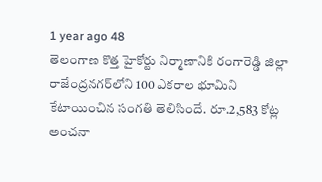1 year ago 48
తెలంగాణ కొత్త హైకోర్టు నిర్మాణానికి రంగారెడ్డి జిల్లా రాజేంద్రనగర్‌లోని 100 ఎకరాల భూమిని కేటాయించిన సంగతి తెలిసిందే. రూ.2,583 కోట్ల అంచనా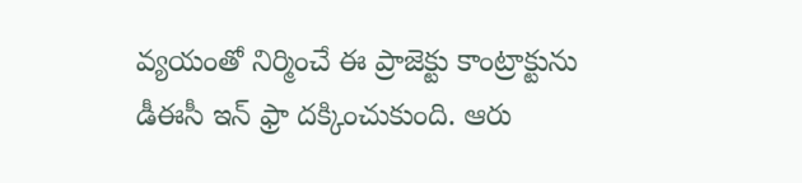వ్యయంతో నిర్మించే ఈ ప్రాజెక్టు కాంట్రాక్టును డీఈసీ ఇన్ ఫ్రా దక్కించుకుంది. ఆరు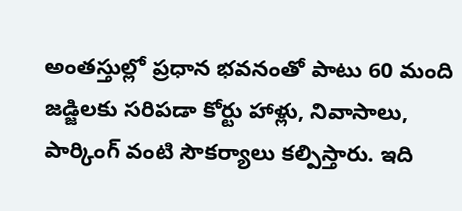అంతస్తుల్లో ప్రధాన భవనంతో పాటు 60 మంది జడ్జిలకు సరిపడా కోర్టు హాళ్లు, నివాసాలు, పార్కింగ్ వంటి సౌకర్యాలు కల్పిస్తారు. ఇది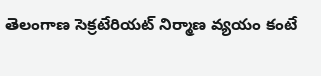తెలంగాణ సెక్రటేరియట్ నిర్మాణ వ్యయం కంటే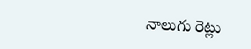నాలుగు రెట్లు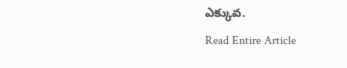ఎక్కువ.
Read Entire Article